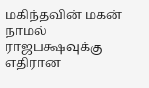மகிந்தவின் மகன் நாமல் ராஜபக்ஷவுக்கு எதிரான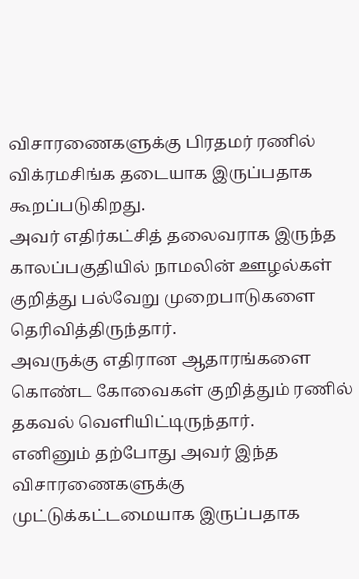விசாரணைகளுக்கு பிரதமர் ரணில் விக்ரமசிங்க தடையாக இருப்பதாக கூறப்படுகிறது.
அவர் எதிர்கட்சித் தலைவராக இருந்த காலப்பகுதியில் நாமலின் ஊழல்கள் குறித்து பல்வேறு முறைபாடுகளை தெரிவித்திருந்தார்.
அவருக்கு எதிரான ஆதாரங்களை கொண்ட கோவைகள் குறித்தும் ரணில் தகவல் வெளியிட்டிருந்தார்.
எனினும் தற்போது அவர் இந்த விசாரணைகளுக்கு முட்டுக்கட்டமையாக இருப்பதாக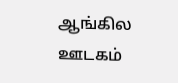ஆங்கில ஊடகம்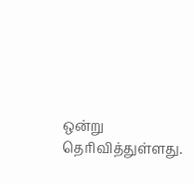ஒன்று தெரிவித்துள்ளது.